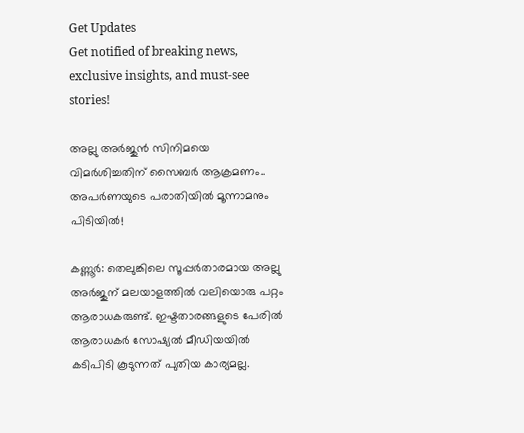Get Updates
Get notified of breaking news, exclusive insights, and must-see stories!

അല്ലു അർജുൻ സിനിമയെ വിമർശിച്ചതിന് സൈബർ ആക്രമണം.. അപർണയുടെ പരാതിയിൽ മൂന്നാമനും പിടിയിൽ!

കണ്ണൂര്‍: തെലുങ്കിലെ സൂപ്പര്‍താരമായ അല്ലു അര്‍ജുന് മലയാളത്തില്‍ വലിയൊരു പറ്റം ആരാധകരുണ്ട്. ഇഷ്ടതാരങ്ങളുടെ പേരില്‍ ആരാധകര്‍ സോഷ്യല്‍ മീഡിയയില്‍ കടിപിടി കൂടുന്നത് പുതിയ കാര്യമല്ല.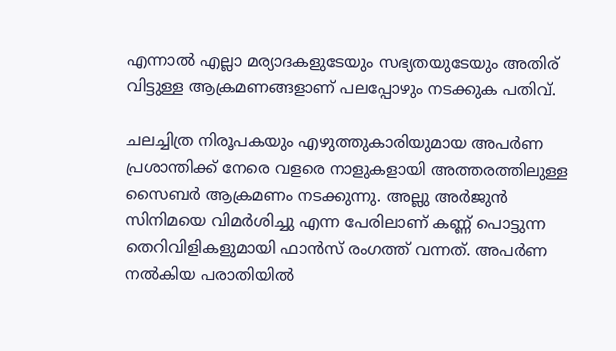എന്നാല്‍ എല്ലാ മര്യാദകളുടേയും സഭ്യതയുടേയും അതിര് വിട്ടുള്ള ആക്രമണങ്ങളാണ് പലപ്പോഴും നടക്കുക പതിവ്.

ചലച്ചിത്ര നിരൂപകയും എഴുത്തുകാരിയുമായ അപര്‍ണ പ്രശാന്തിക്ക് നേരെ വളരെ നാളുകളായി അത്തരത്തിലുള്ള സൈബര്‍ ആക്രമണം നടക്കുന്നു. അല്ലു അർജുൻ സിനിമയെ വിമർശിച്ചു എന്ന പേരിലാണ് കണ്ണ് പൊട്ടുന്ന തെറിവിളികളുമായി ഫാൻസ് രംഗത്ത് വന്നത്. അപര്‍ണ നല്‍കിയ പരാതിയില്‍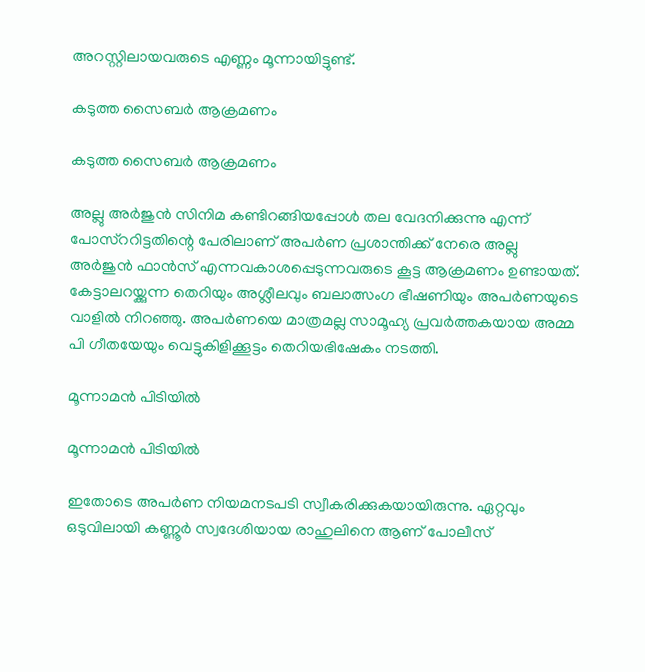അറസ്റ്റിലായവരുടെ എണ്ണം മൂന്നായിട്ടുണ്ട്.

കടുത്ത സൈബർ ആക്രമണം

കടുത്ത സൈബർ ആക്രമണം

അല്ലു അര്‍ജുന്‍ സിനിമ കണ്ടിറങ്ങിയപ്പോള്‍ തല വേദനിക്കുന്നു എന്ന് പോസ്‌ററിട്ടതിന്റെ പേരിലാണ് അപര്‍ണ പ്രശാന്തിക്ക് നേരെ അല്ലു അര്‍ജുന്‍ ഫാന്‍സ് എന്നവകാശപ്പെടുന്നവരുടെ കൂട്ട ആക്രമണം ഉണ്ടായത്. കേട്ടാലറയ്ക്കുന്ന തെറിയും അശ്ലീലവും ബലാത്സംഗ ഭീഷണിയും അപര്‍ണയുടെ വാളില്‍ നിറഞ്ഞു. അപര്‍ണയെ മാത്രമല്ല സാമൂഹ്യ പ്രവര്‍ത്തകയായ അമ്മ പി ഗീതയേയും വെട്ടുകിളിക്കൂട്ടം തെറിയഭിഷേകം നടത്തി.

മൂന്നാമൻ പിടിയിൽ

മൂന്നാമൻ പിടിയിൽ

ഇതോടെ അപര്‍ണ നിയമനടപടി സ്വീകരിക്കുകയായിരുന്നു. ഏറ്റവും ഒടുവിലായി കണ്ണൂര്‍ സ്വദേശിയായ രാഹുലിനെ ആണ് പോലീസ്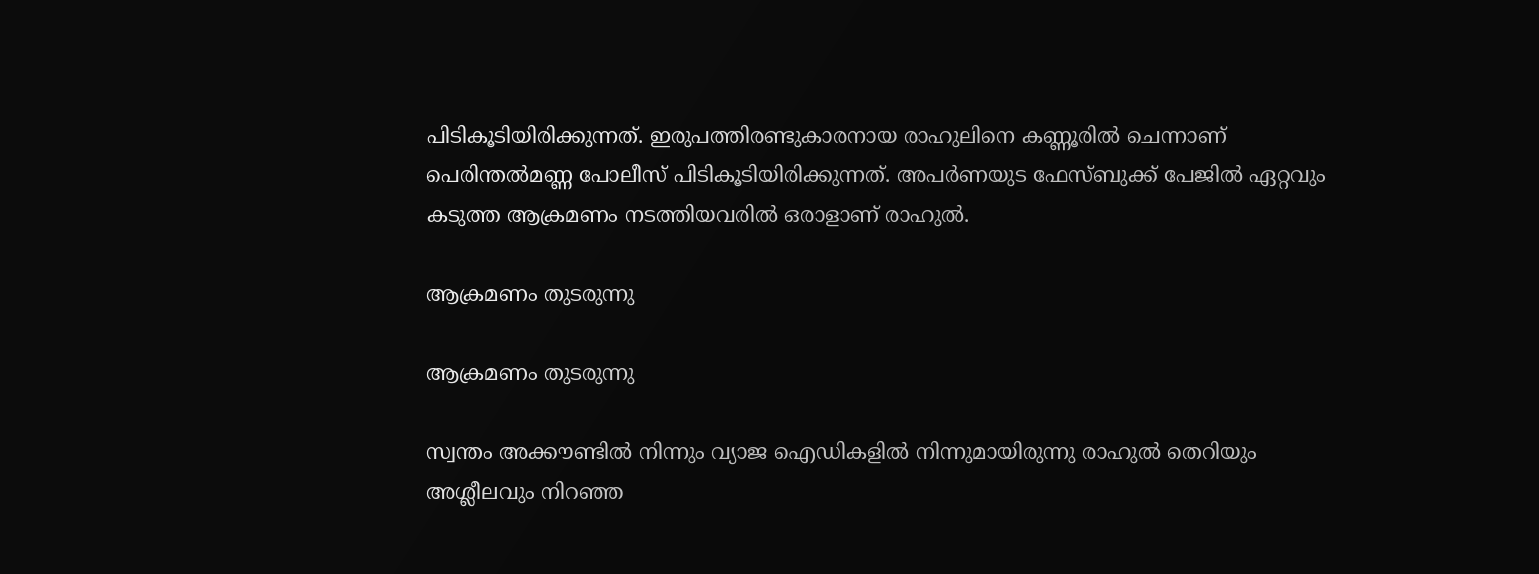പിടികൂടിയിരിക്കുന്നത്. ഇരുപത്തിരണ്ടുകാരനായ രാഹുലിനെ കണ്ണൂരില്‍ ചെന്നാണ് പെരിന്തല്‍മണ്ണ പോലീസ് പിടികൂടിയിരിക്കുന്നത്. അപര്‍ണയുട ഫേസ്ബുക്ക് പേജില്‍ ഏറ്റവും കടുത്ത ആക്രമണം നടത്തിയവരില്‍ ഒരാളാണ് രാഹുല്‍.

ആക്രമണം തുടരുന്നു

ആക്രമണം തുടരുന്നു

സ്വന്തം അക്കൗണ്ടില്‍ നിന്നും വ്യാജ ഐഡികളില്‍ നിന്നുമായിരുന്നു രാഹുല്‍ തെറിയും അശ്ലീലവും നിറഞ്ഞ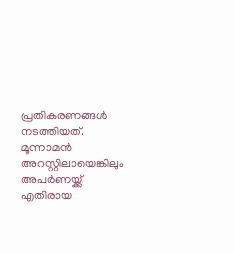പ്രതികരണങ്ങള്‍ നടത്തിയത്. മൂന്നാമന്‍ അറസ്റ്റിലായെങ്കിലും അപര്‍ണയ്ക്ക് എതിരായ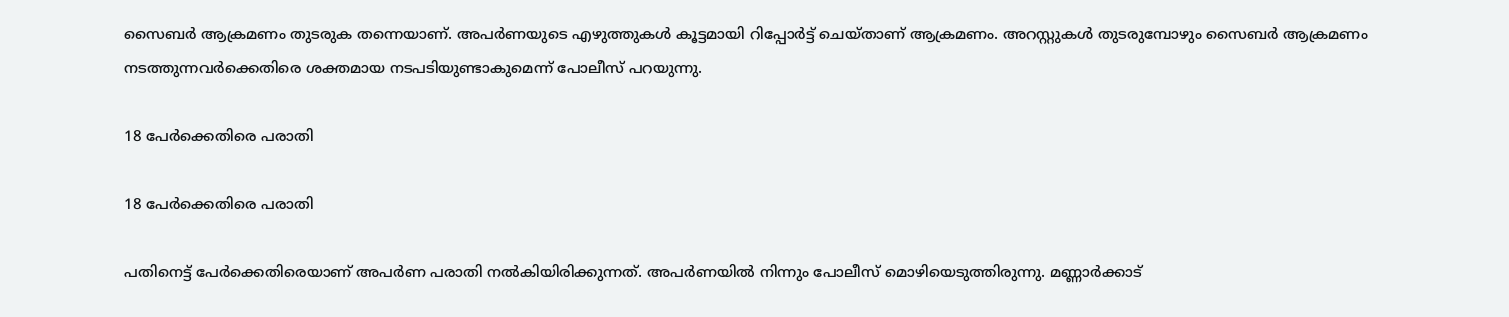സൈബര്‍ ആക്രമണം തുടരുക തന്നെയാണ്. അപര്‍ണയുടെ എഴുത്തുകൾ കൂട്ടമായി റിപ്പോർട്ട് ചെയ്താണ് ആക്രമണം. അറസ്റ്റുകള്‍ തുടരുമ്പോഴും സൈബര്‍ ആക്രമണം നടത്തുന്നവര്‍ക്കെതിരെ ശക്തമായ നടപടിയുണ്ടാകുമെന്ന് പോലീസ് പറയുന്നു.

18 പേർക്കെതിരെ പരാതി

18 പേർക്കെതിരെ പരാതി

പതിനെട്ട് പേര്‍ക്കെതിരെയാണ് അപര്‍ണ പരാതി നല്‍കിയിരിക്കുന്നത്. അപര്‍ണയില്‍ നിന്നും പോലീസ് മൊഴിയെടുത്തിരുന്നു. മണ്ണാര്‍ക്കാട്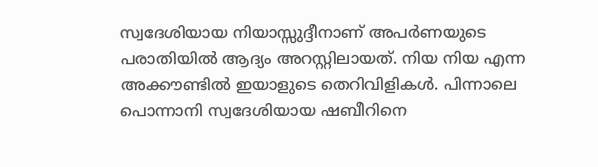സ്വദേശിയായ നിയാസ്സുദ്ദീനാണ് അപർണയുടെ പരാതിയിൽ ആദ്യം അറസ്റ്റിലായത്. നിയ നിയ എന്ന അക്കൗണ്ടില്‍ ഇയാളുടെ തെറിവിളികള്‍. പിന്നാലെ പൊന്നാനി സ്വദേശിയായ ഷബീറിനെ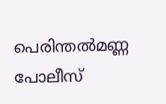പെരിന്തല്‍മണ്ണ പോലീസ്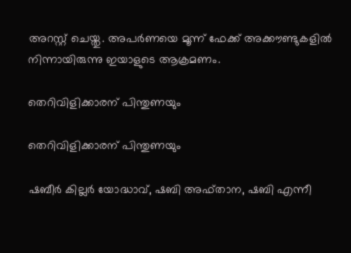അറസ്റ്റ് ചെയ്തു. അപര്‍ണയെ മൂന്ന് ഫേക്ക് അക്കൗണ്ടുകളില്‍ നിന്നായിരുന്നു ഇയാളുടെ ആക്രമണം.

തെറിവിളിക്കാരന് പിന്തുണയും

തെറിവിളിക്കാരന് പിന്തുണയും

ഷബീര്‍ കില്ലര്‍ യോദ്ധാവ്, ഷബി അഫ്താന, ഷബി എന്നീ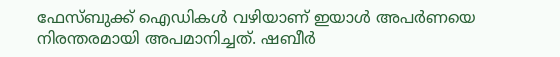ഫേസ്ബുക്ക് ഐഡികള്‍ വഴിയാണ് ഇയാള്‍ അപര്‍ണയെ നിരന്തരമായി അപമാനിച്ചത്. ഷബീർ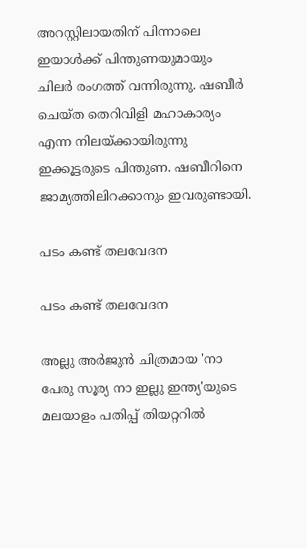അറസ്റ്റിലായതിന് പിന്നാലെ ഇയാൾക്ക് പിന്തുണയുമായും ചിലർ രംഗത്ത് വന്നിരുന്നു. ഷബീർ ചെയ്ത തെറിവിളി മഹാകാര്യം എന്ന നിലയ്ക്കായിരുന്നു ഇക്കൂട്ടരുടെ പിന്തുണ. ഷബീറിനെ ജാമ്യത്തിലിറക്കാനും ഇവരുണ്ടായി.

പടം കണ്ട് തലവേദന

പടം കണ്ട് തലവേദന

അല്ലു അർജുൻ ചിത്രമായ 'നാ പേരു സൂര്യ നാ ഇല്ലു ഇന്ത്യ'യുടെ മലയാളം പതിപ്പ് തിയറ്ററിൽ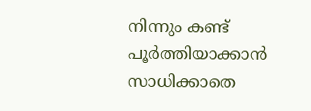നിന്നും കണ്ട് പൂർത്തിയാക്കാൻ സാധിക്കാതെ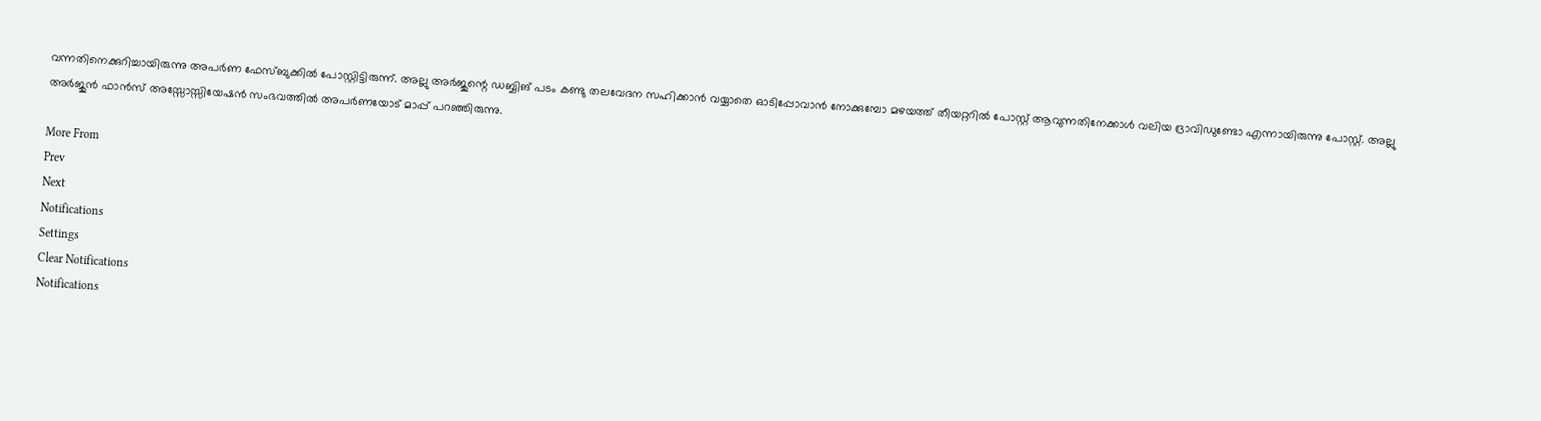വന്നതിനെക്കുറിച്ചായിരുന്നു അപർണ ഫേസ്ബുക്കിൽ പോസ്റ്റിട്ടിരുന്ന്. അല്ലു അർജുന്റെ ഡബ്ബിങ് പടം കണ്ടു തലവേദന സഹിക്കാൻ വയ്യാതെ ഓടിപ്പോവാൻ നോക്കുമ്പോ മഴയത്ത് തീയറ്ററിൽ പോസ്റ്റ് ആവുന്നതിനേക്കാൾ വലിയ ദ്രാവിഡുണ്ടോ എന്നായിരുന്നു പോസ്റ്റ്. അല്ലു അർജുൻ ഫാൻസ് അസ്സോസ്സിയേഷൻ സംഭവത്തിൽ അപർണയോട് മാപ്പ് പറഞ്ഞിരുന്നു.

More From
Prev
Next
Notifications
Settings
Clear Notifications
Notifications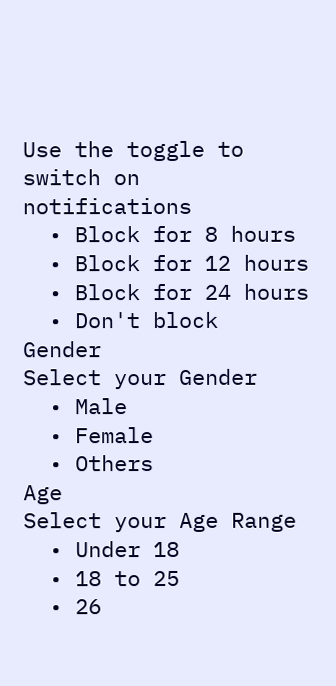Use the toggle to switch on notifications
  • Block for 8 hours
  • Block for 12 hours
  • Block for 24 hours
  • Don't block
Gender
Select your Gender
  • Male
  • Female
  • Others
Age
Select your Age Range
  • Under 18
  • 18 to 25
  • 26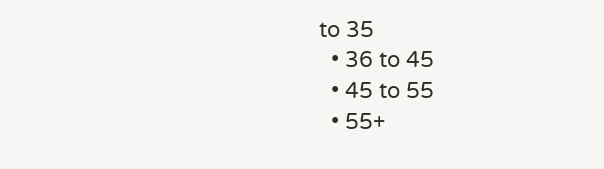to 35
  • 36 to 45
  • 45 to 55
  • 55+